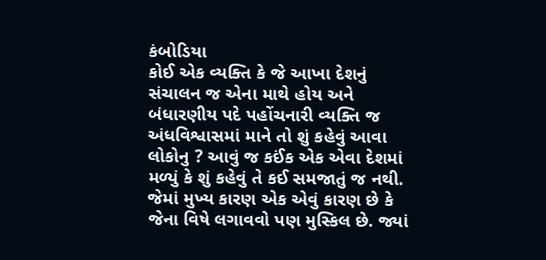કંબોડિયા
કોઈ એક વ્યક્તિ કે જે આખા દેશનું સંચાલન જ એના માથે હોય અને બંધારણીય પદે પહોંચનારી વ્યક્તિ જ અંધવિશ્વાસમાં માને તો શું કહેવું આવા લોકોનુ ? આવું જ કઈંક એક એવા દેશમાં મળ્યું કે શું કહેવું તે કઈ સમજાતું જ નથી. જેમાં મુખ્ય કારણ એક એવું કારણ છે કે જેના વિષે લગાવવો પણ મુસ્કિલ છે. જ્યાં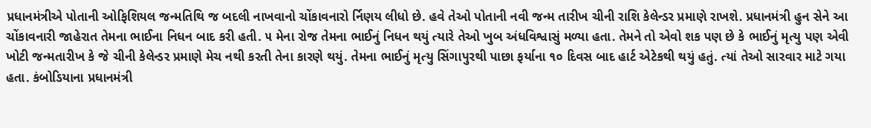પ્રધાનમંત્રીએ પોતાની ઓફિશિયલ જન્મતિથિ જ બદલી નાખવાનો ચોંકાવનારો ર્નિણય લીધો છે. હવે તેઓ પોતાની નવી જન્મ તારીખ ચીની રાશિ કેલેન્ડર પ્રમાણે રાખશે. પ્રધાનમંત્રી હુન સેને આ ચોંકાવનારી જાહેરાત તેમના ભાઈના નિધન બાદ કરી હતી. ૫ મેના રોજ તેમના ભાઈનું નિધન થયું ત્યારે તેઓ ખુબ અંધવિશ્વાસું મળ્યા હતા. તેમને તો એવો શક પણ છે કે ભાઈનું મૃત્યુ પણ એવી ખોટી જન્મતારીખ કે જે ચીની કેલેન્ડર પ્રમાણે મેચ નથી કરતી તેના કારણે થયું. તેમના ભાઈનું મૃત્યુ સિંગાપુરથી પાછા ફર્યાના ૧૦ દિવસ બાદ હાર્ટ એટેકથી થયું હતું. ત્યાં તેઓ સારવાર માટે ગયા હતા. કંબોડિયાના પ્રધાનમંત્રી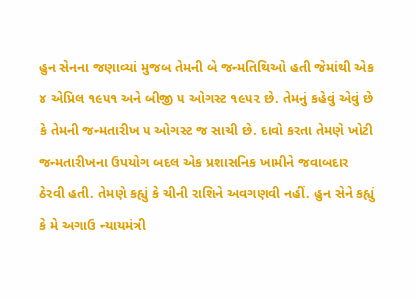હુન સેનના જણાવ્યાં મુજબ તેમની બે જન્મતિથિઓ હતી જેમાંથી એક ૪ એપ્રિલ ૧૯૫૧ અને બીજી ૫ ઓગસ્ટ ૧૯૫૨ છે. તેમનું કહેવું એવું છે કે તેમની જન્મતારીખ ૫ ઓગસ્ટ જ સાચી છે. દાવો કરતા તેમણે ખોટી જન્મતારીખના ઉપયોગ બદલ એક પ્રશાસનિક ખામીને જવાબદાર ઠેરવી હતી. તેમણે કહ્યું કે ચીની રાશિને અવગણવી નહીં. હુન સેને કહ્યું કે મે અગાઉ ન્યાયમંત્રી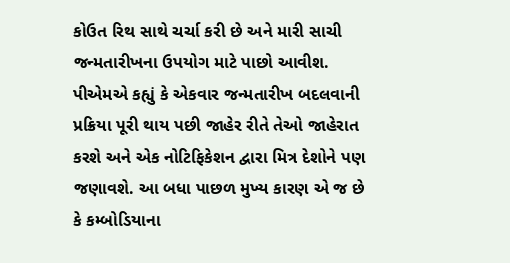કોઉત રિથ સાથે ચર્ચા કરી છે અને મારી સાચી જન્મતારીખના ઉપયોગ માટે પાછો આવીશ. પીએમએ કહ્યું કે એકવાર જન્મતારીખ બદલવાની પ્રક્રિયા પૂરી થાય પછી જાહેર રીતે તેઓ જાહેરાત કરશે અને એક નોટિફિકેશન દ્વારા મિત્ર દેશોને પણ જણાવશે. આ બધા પાછળ મુખ્ય કારણ એ જ છે કે કમ્બોડિયાના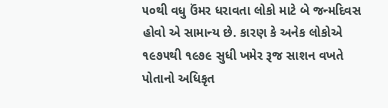૫૦થી વધુ ઉંમર ધરાવતા લોકો માટે બે જન્મદિવસ હોવો એ સામાન્ય છે. કારણ કે અનેક લોકોએ ૧૯૭૫થી ૧૯૭૯ સુધી ખમેર રૂજ સાશન વખતે પોતાનો અધિકૃત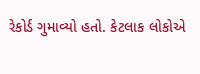રેકોર્ડ ગુમાવ્યો હતો. કેટલાક લોકોએ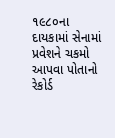૧૯૮૦ના દાયકામાં સેનામાં પ્રવેશને ચકમો આપવા પોતાનો રેકોર્ડ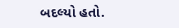બદલ્યો હતો.